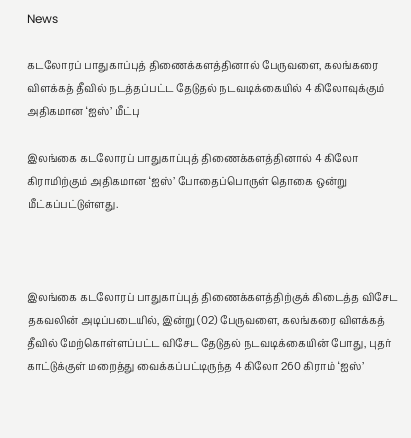News

கடலோரப் பாதுகாப்புத் திணைக்களத்தினால் பேருவளை, கலங்கரை விளக்கத் தீவில் நடத்தப்பட்ட தேடுதல் நடவடிக்கையில் 4 கிலோவுக்கும் அதிகமான ‘ஐஸ்’ மீட்பு

இலங்கை கடலோரப் பாதுகாப்புத் திணைக்களத்தினால் 4 கிலோ கிராமிற்கும் அதிகமான ‘ஐஸ்’ போதைப்பொருள் தொகை ஒன்று மீட்கப்பட்டுள்ளது.



இலங்கை கடலோரப் பாதுகாப்புத் திணைக்களத்திற்குக் கிடைத்த விசேட தகவலின் அடிப்படையில், இன்று (02) பேருவளை, கலங்கரை விளக்கத் தீவில் மேற்கொள்ளப்பட்ட விசேட தேடுதல் நடவடிக்கையின் போது, புதர் காட்டுக்குள் மறைத்து வைக்கப்பட்டிருந்த 4 கிலோ 260 கிராம் ‘ஐஸ்’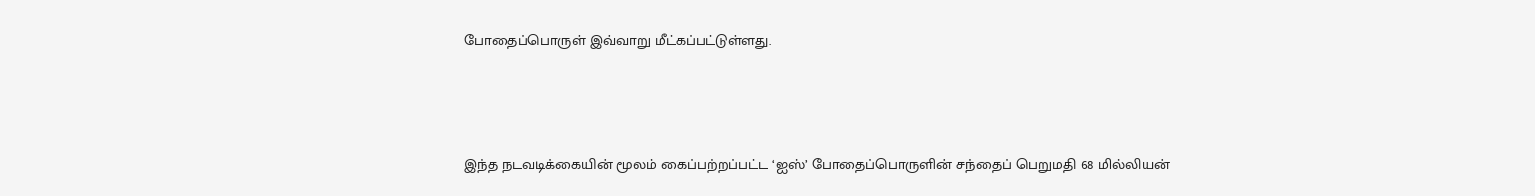போதைப்பொருள் இவ்வாறு மீட்கப்பட்டுள்ளது.



இந்த நடவடிக்கையின் மூலம் கைப்பற்றப்பட்ட ‘ஐஸ்’ போதைப்பொருளின் சந்தைப் பெறுமதி 68 மில்லியன்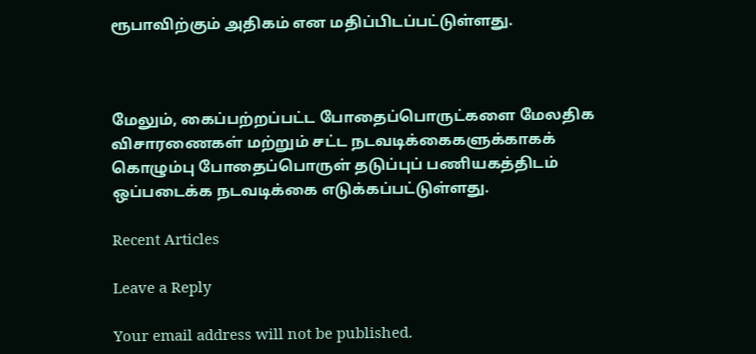ரூபாவிற்கும் அதிகம் என மதிப்பிடப்பட்டுள்ளது.



மேலும், கைப்பற்றப்பட்ட போதைப்பொருட்களை மேலதிக விசாரணைகள் மற்றும் சட்ட நடவடிக்கைகளுக்காகக் கொழும்பு போதைப்பொருள் தடுப்புப் பணியகத்திடம் ஒப்படைக்க நடவடிக்கை எடுக்கப்பட்டுள்ளது.

Recent Articles

Leave a Reply

Your email address will not be published.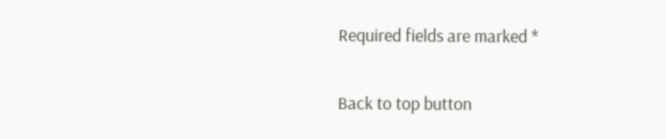Required fields are marked *

Back to top button